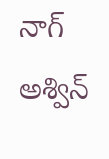నాగ్ అశ్విన్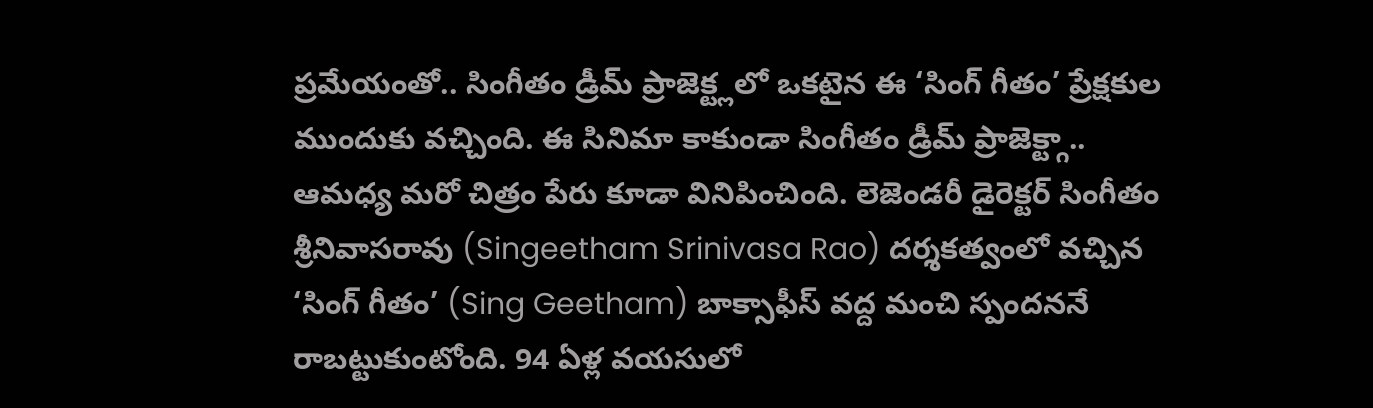ప్రమేయంతో.. సింగీతం డ్రీమ్ ప్రాజెక్ట్లలో ఒకటైన ఈ ‘సింగ్ గీతం’ ప్రేక్షకుల ముందుకు వచ్చింది. ఈ సినిమా కాకుండా సింగీతం డ్రీమ్ ప్రాజెక్ట్గా.. ఆమధ్య మరో చిత్రం పేరు కూడా వినిపించింది. లెజెండరీ డైరెక్టర్ సింగీతం శ్రీనివాసరావు (Singeetham Srinivasa Rao) దర్శకత్వంలో వచ్చిన ‘సింగ్ గీతం’ (Sing Geetham) బాక్సాఫీస్ వద్ద మంచి స్పందననే రాబట్టుకుంటోంది. 94 ఏళ్ల వయసులో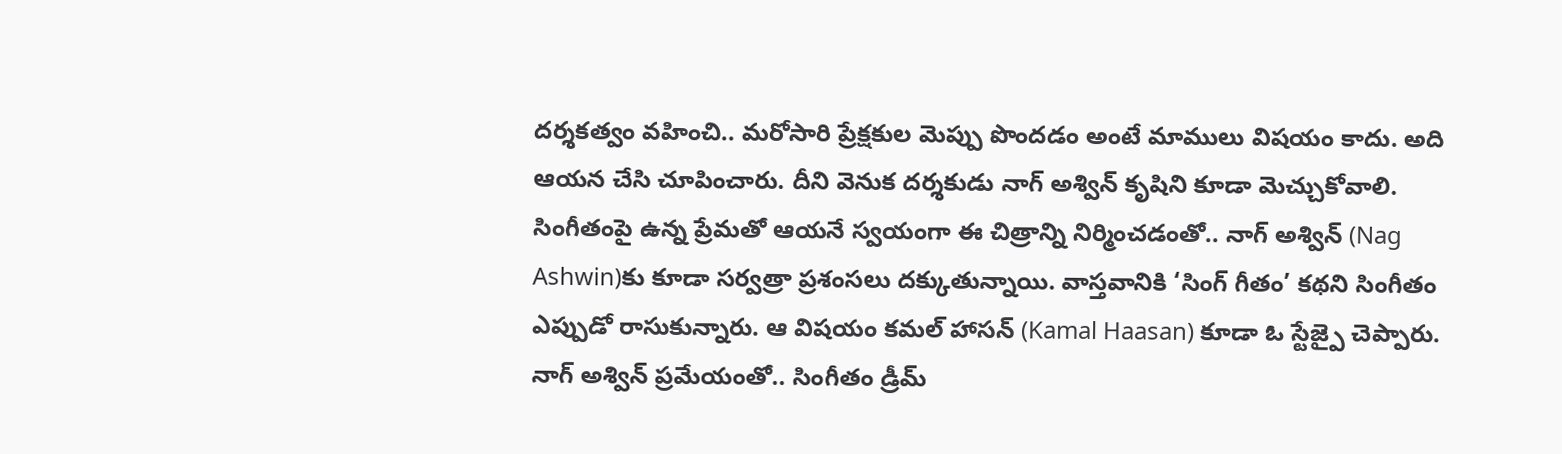దర్శకత్వం వహించి.. మరోసారి ప్రేక్షకుల మెప్పు పొందడం అంటే మాములు విషయం కాదు. అది ఆయన చేసి చూపించారు. దీని వెనుక దర్శకుడు నాగ్ అశ్విన్ కృషిని కూడా మెచ్చుకోవాలి. సింగీతంపై ఉన్న ప్రేమతో ఆయనే స్వయంగా ఈ చిత్రాన్ని నిర్మించడంతో.. నాగ్ అశ్విన్ (Nag Ashwin)కు కూడా సర్వత్రా ప్రశంసలు దక్కుతున్నాయి. వాస్తవానికి ‘సింగ్ గీతం’ కథని సింగీతం ఎప్పుడో రాసుకున్నారు. ఆ విషయం కమల్ హాసన్ (Kamal Haasan) కూడా ఓ స్టేజ్పై చెప్పారు. నాగ్ అశ్విన్ ప్రమేయంతో.. సింగీతం డ్రీమ్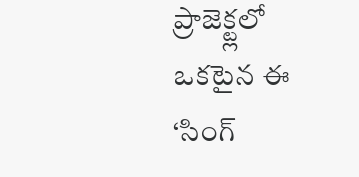ప్రాజెక్ట్లలో ఒకటైన ఈ ‘సింగ్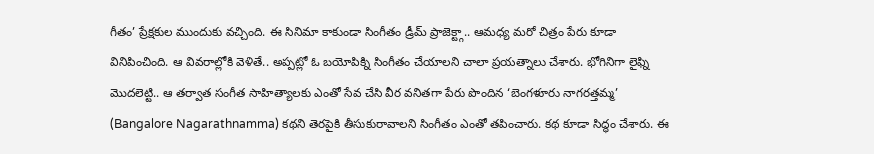గీతం’ ప్రేక్షకుల ముందుకు వచ్చింది. ఈ సినిమా కాకుండా సింగీతం డ్రీమ్ ప్రాజెక్ట్గా.. ఆమధ్య మరో చిత్రం పేరు కూడా వినిపించింది. ఆ వివరాల్లోకి వెళితే.. అప్పట్లో ఓ బయోపిక్ని సింగీతం చేయాలని చాలా ప్రయత్నాలు చేశారు. భోగినిగా లైఫ్ని మొదలెట్టి.. ఆ తర్వాత సంగీత సాహిత్యాలకు ఎంతో సేవ చేసి వీర వనితగా పేరు పొందిన ‘బెంగళూరు నాగరత్తమ్మ’ (Bangalore Nagarathnamma) కథని తెరపైకి తీసుకురావాలని సింగీతం ఎంతో తపించారు. కథ కూడా సిద్ధం చేశారు. ఈ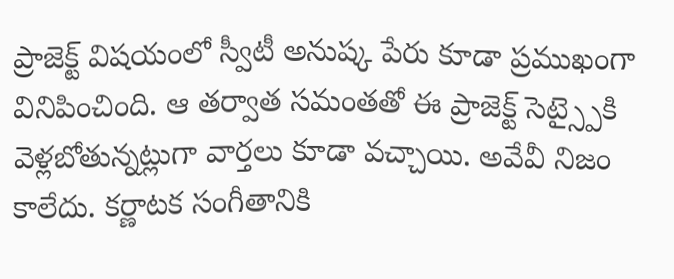ప్రాజెక్ట్ విషయంలో స్వీటీ అనుష్క పేరు కూడా ప్రముఖంగా వినిపించింది. ఆ తర్వాత సమంతతో ఈ ప్రాజెక్ట్ సెట్స్పైకి వెళ్లబోతున్నట్లుగా వార్తలు కూడా వచ్చాయి. అవేవీ నిజం కాలేదు. కర్ణాటక సంగీతానికి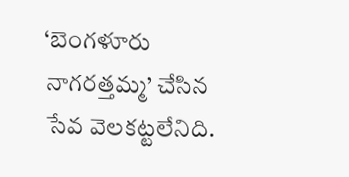‘బెంగళూరు నాగరత్తమ్మ’ చేసిన సేవ వెలకట్టలేనిది.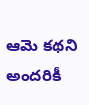ఆమె కథని అందరికీ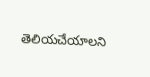తెలియచేయాలని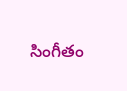సింగీతం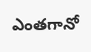ఎంతగానో